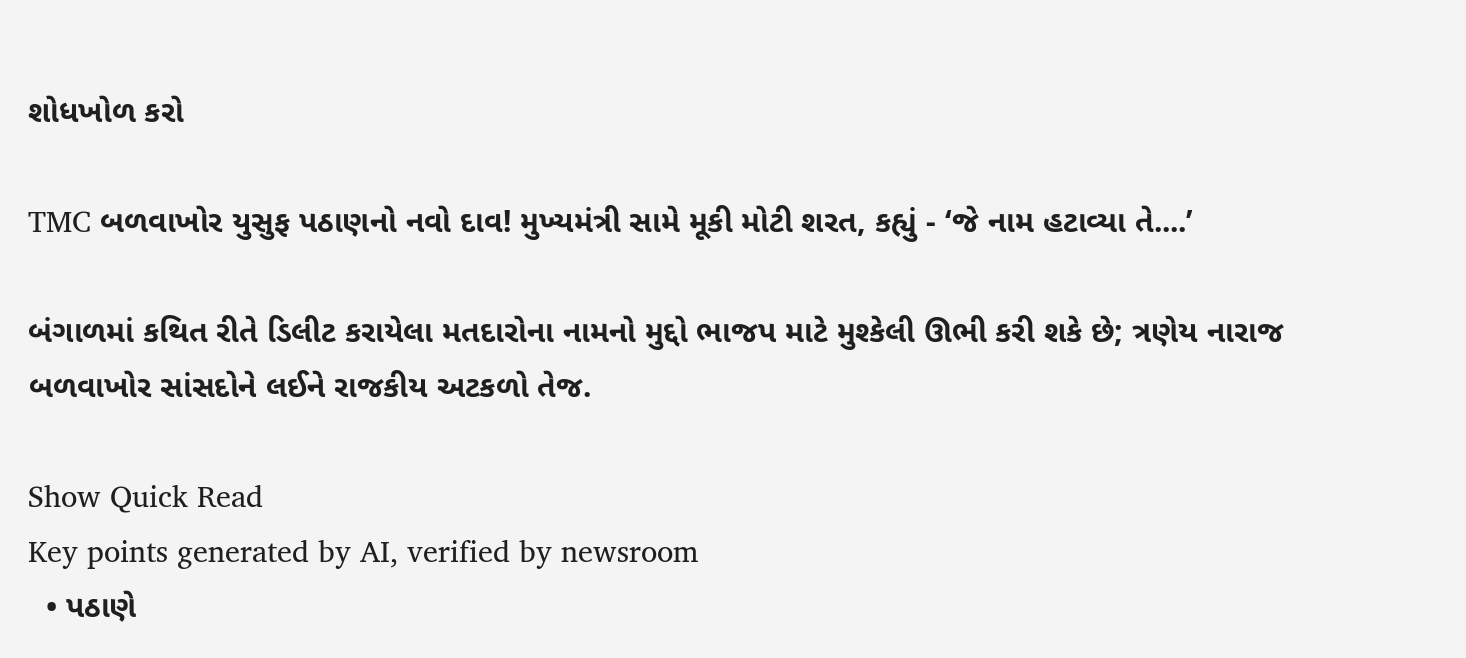શોધખોળ કરો

TMC બળવાખોર યુસુફ પઠાણનો નવો દાવ! મુખ્યમંત્રી સામે મૂકી મોટી શરત, કહ્યું - ‘જે નામ હટાવ્યા તે....’

બંગાળમાં કથિત રીતે ડિલીટ કરાયેલા મતદારોના નામનો મુદ્દો ભાજપ માટે મુશ્કેલી ઊભી કરી શકે છે; ત્રણેય નારાજ બળવાખોર સાંસદોને લઈને રાજકીય અટકળો તેજ.

Show Quick Read
Key points generated by AI, verified by newsroom
  • પઠાણે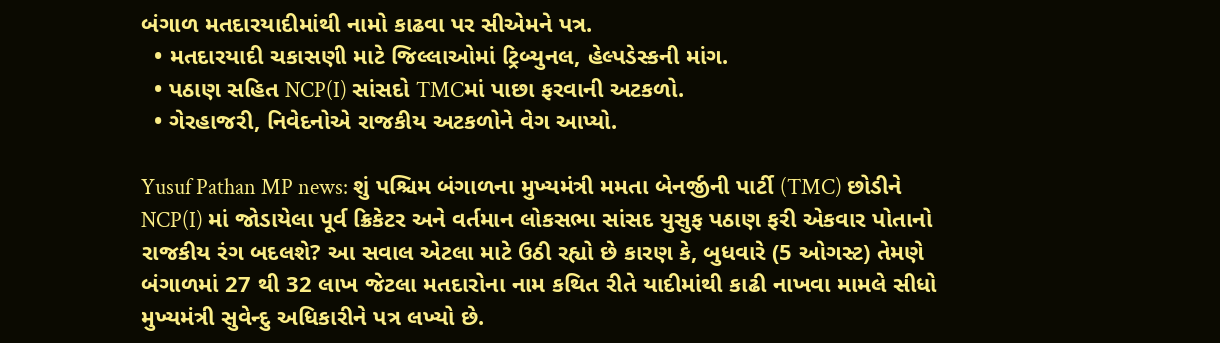બંગાળ મતદારયાદીમાંથી નામો કાઢવા પર સીએમને પત્ર.
  • મતદારયાદી ચકાસણી માટે જિલ્લાઓમાં ટ્રિબ્યુનલ, હેલ્પડેસ્કની માંગ.
  • પઠાણ સહિત NCP(I) સાંસદો TMCમાં પાછા ફરવાની અટકળો.
  • ગેરહાજરી, નિવેદનોએ રાજકીય અટકળોને વેગ આપ્યો.

Yusuf Pathan MP news: શું પશ્ચિમ બંગાળના મુખ્યમંત્રી મમતા બેનર્જીની પાર્ટી (TMC) છોડીને NCP(I) માં જોડાયેલા પૂર્વ ક્રિકેટર અને વર્તમાન લોકસભા સાંસદ યુસુફ પઠાણ ફરી એકવાર પોતાનો રાજકીય રંગ બદલશે? આ સવાલ એટલા માટે ઉઠી રહ્યો છે કારણ કે, બુધવારે (5 ઓગસ્ટ) તેમણે બંગાળમાં 27 થી 32 લાખ જેટલા મતદારોના નામ કથિત રીતે યાદીમાંથી કાઢી નાખવા મામલે સીધો મુખ્યમંત્રી સુવેન્દુ અધિકારીને પત્ર લખ્યો છે.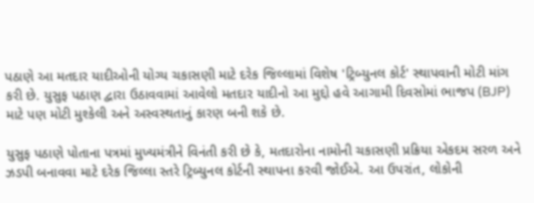પઠાણે આ મતદાર યાદીઓની યોગ્ય ચકાસણી માટે દરેક જિલ્લામાં વિશેષ 'ટ્રિબ્યુનલ કોર્ટ' સ્થાપવાની મોટી માંગ કરી છે. યુસુફ પઠાણ દ્વારા ઉઠાવવામાં આવેલો મતદાર યાદીનો આ મુદ્દો હવે આગામી દિવસોમાં ભાજપ (BJP) માટે પણ મોટી મુશ્કેલી અને અસ્વસ્થતાનું કારણ બની શકે છે.

યુસુફ પઠાણે પોતાના પત્રમાં મુખ્યમંત્રીને વિનંતી કરી છે કે, મતદારોના નામોની ચકાસણી પ્રક્રિયા એકદમ સરળ અને ઝડપી બનાવવા માટે દરેક જિલ્લા સ્તરે ટ્રિબ્યુનલ કોર્ટની સ્થાપના કરવી જોઈએ. આ ઉપરાંત, લોકોની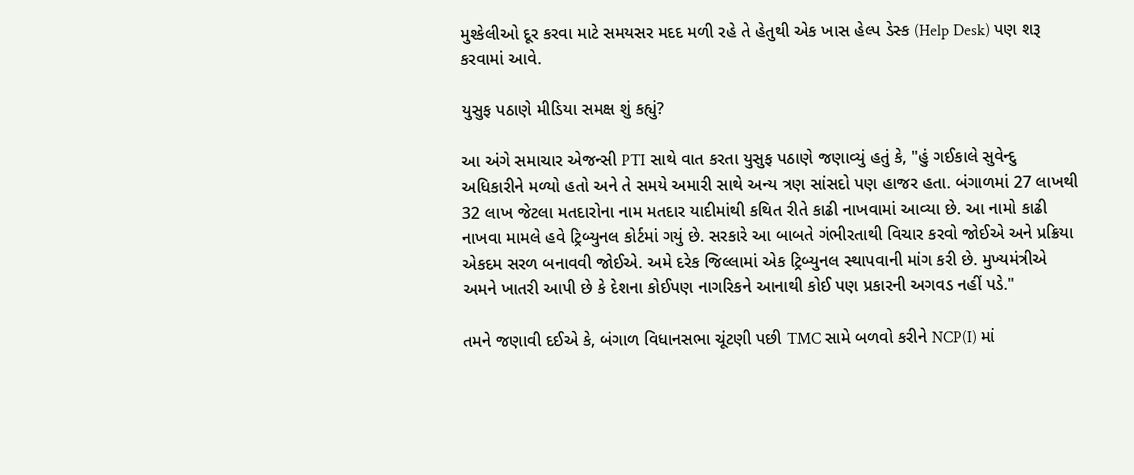મુશ્કેલીઓ દૂર કરવા માટે સમયસર મદદ મળી રહે તે હેતુથી એક ખાસ હેલ્પ ડેસ્ક (Help Desk) પણ શરૂ કરવામાં આવે.

યુસુફ પઠાણે મીડિયા સમક્ષ શું કહ્યું?

આ અંગે સમાચાર એજન્સી PTI સાથે વાત કરતા યુસુફ પઠાણે જણાવ્યું હતું કે, "હું ગઈકાલે સુવેન્દુ અધિકારીને મળ્યો હતો અને તે સમયે અમારી સાથે અન્ય ત્રણ સાંસદો પણ હાજર હતા. બંગાળમાં 27 લાખથી 32 લાખ જેટલા મતદારોના નામ મતદાર યાદીમાંથી કથિત રીતે કાઢી નાખવામાં આવ્યા છે. આ નામો કાઢી નાખવા મામલે હવે ટ્રિબ્યુનલ કોર્ટમાં ગયું છે. સરકારે આ બાબતે ગંભીરતાથી વિચાર કરવો જોઈએ અને પ્રક્રિયા એકદમ સરળ બનાવવી જોઈએ. અમે દરેક જિલ્લામાં એક ટ્રિબ્યુનલ સ્થાપવાની માંગ કરી છે. મુખ્યમંત્રીએ અમને ખાતરી આપી છે કે દેશના કોઈપણ નાગરિકને આનાથી કોઈ પણ પ્રકારની અગવડ નહીં પડે."

તમને જણાવી દઈએ કે, બંગાળ વિધાનસભા ચૂંટણી પછી TMC સામે બળવો કરીને NCP(I) માં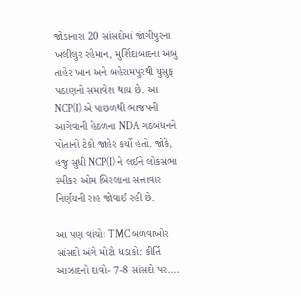જોડાનારા 20 સાંસદોમાં જાંગીપુરના ખલીલુર રહેમાન, મુર્શિદાબાદના અબુ તાહેર ખાન અને બહેરામપુરથી યુસુફ પઠાણનો સમાવેશ થાય છે. આ NCP(I) એ પાછળથી ભાજપની આગેવાની હેઠળના NDA ગઠબંધનને પોતાનો ટેકો જાહેર કર્યો હતો. જોકે, હજુ સુધી NCP(I) ને લઈને લોકસભા સ્પીકર ઓમ બિરલાના સત્તાવાર નિર્ણયની રાહ જોવાઈ રહી છે.

આ પણ વાંચોઃ TMC બળવાખોર સાંસદો અંગે મોટો ધડાકો: કીર્તિ આઝાદનો દાવો- 7-8 સાંસદો પર....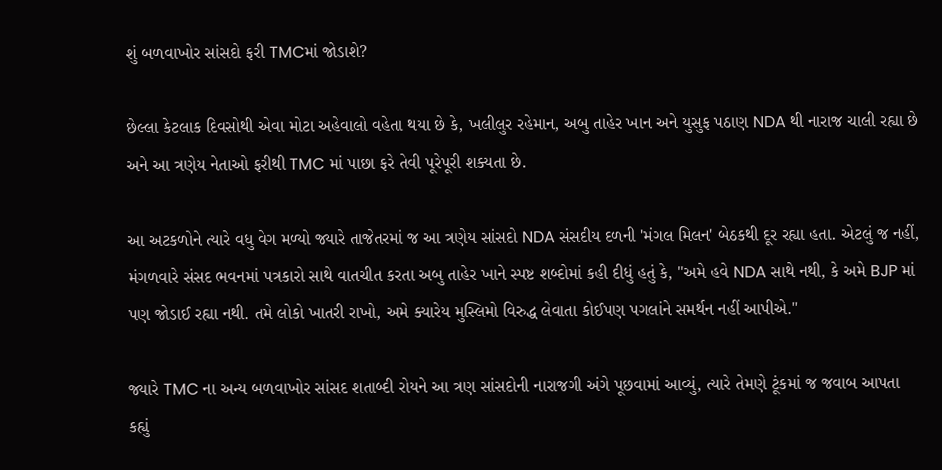શું બળવાખોર સાંસદો ફરી TMCમાં જોડાશે?

છેલ્લા કેટલાક દિવસોથી એવા મોટા અહેવાલો વહેતા થયા છે કે, ખલીલુર રહેમાન, અબુ તાહેર ખાન અને યુસુફ પઠાણ NDA થી નારાજ ચાલી રહ્યા છે અને આ ત્રણેય નેતાઓ ફરીથી TMC માં પાછા ફરે તેવી પૂરેપૂરી શક્યતા છે.

આ અટકળોને ત્યારે વધુ વેગ મળ્યો જ્યારે તાજેતરમાં જ આ ત્રણેય સાંસદો NDA સંસદીય દળની 'મંગલ મિલન' બેઠકથી દૂર રહ્યા હતા. એટલું જ નહીં, મંગળવારે સંસદ ભવનમાં પત્રકારો સાથે વાતચીત કરતા અબુ તાહેર ખાને સ્પષ્ટ શબ્દોમાં કહી દીધું હતું કે, "અમે હવે NDA સાથે નથી, કે અમે BJP માં પણ જોડાઈ રહ્યા નથી. તમે લોકો ખાતરી રાખો, અમે ક્યારેય મુસ્લિમો વિરુદ્ધ લેવાતા કોઈપણ પગલાંને સમર્થન નહીં આપીએ."

જ્યારે TMC ના અન્ય બળવાખોર સાંસદ શતાબ્દી રોયને આ ત્રણ સાંસદોની નારાજગી અંગે પૂછવામાં આવ્યું, ત્યારે તેમણે ટૂંકમાં જ જવાબ આપતા કહ્યું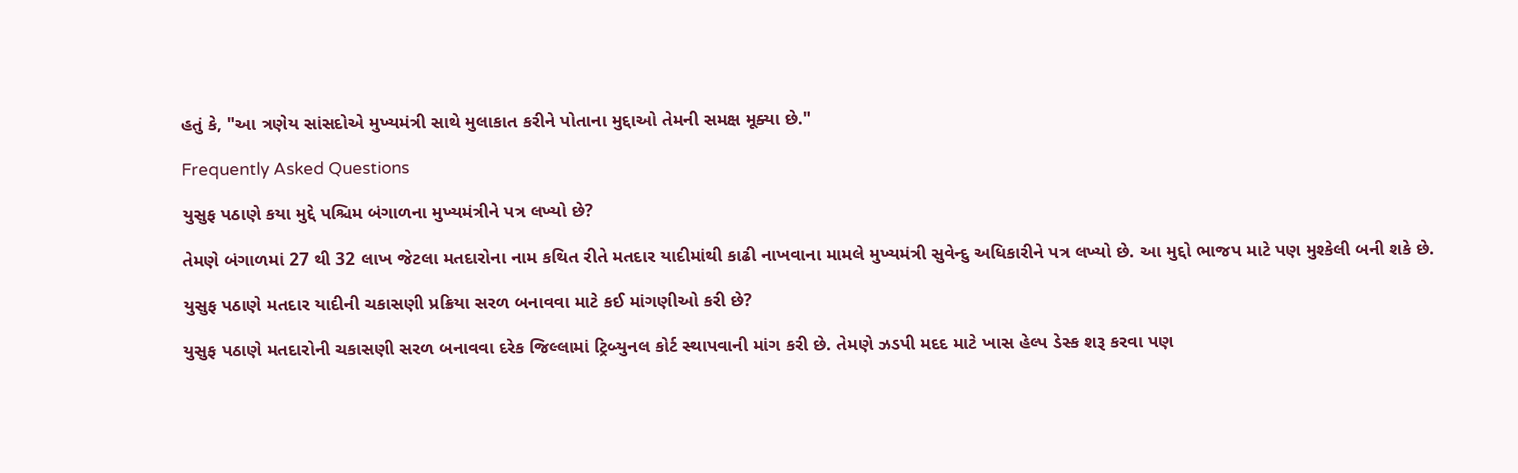હતું કે, "આ ત્રણેય સાંસદોએ મુખ્યમંત્રી સાથે મુલાકાત કરીને પોતાના મુદ્દાઓ તેમની સમક્ષ મૂક્યા છે."

Frequently Asked Questions

યુસુફ પઠાણે કયા મુદ્દે પશ્ચિમ બંગાળના મુખ્યમંત્રીને પત્ર લખ્યો છે?

તેમણે બંગાળમાં 27 થી 32 લાખ જેટલા મતદારોના નામ કથિત રીતે મતદાર યાદીમાંથી કાઢી નાખવાના મામલે મુખ્યમંત્રી સુવેન્દુ અધિકારીને પત્ર લખ્યો છે. આ મુદ્દો ભાજપ માટે પણ મુશ્કેલી બની શકે છે.

યુસુફ પઠાણે મતદાર યાદીની ચકાસણી પ્રક્રિયા સરળ બનાવવા માટે કઈ માંગણીઓ કરી છે?

યુસુફ પઠાણે મતદારોની ચકાસણી સરળ બનાવવા દરેક જિલ્લામાં ટ્રિબ્યુનલ કોર્ટ સ્થાપવાની માંગ કરી છે. તેમણે ઝડપી મદદ માટે ખાસ હેલ્પ ડેસ્ક શરૂ કરવા પણ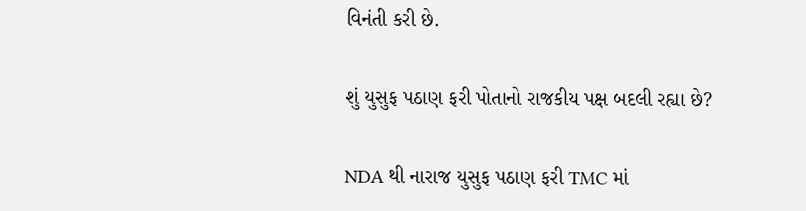વિનંતી કરી છે.

શું યુસુફ પઠાણ ફરી પોતાનો રાજકીય પક્ષ બદલી રહ્યા છે?

NDA થી નારાજ યુસુફ પઠાણ ફરી TMC માં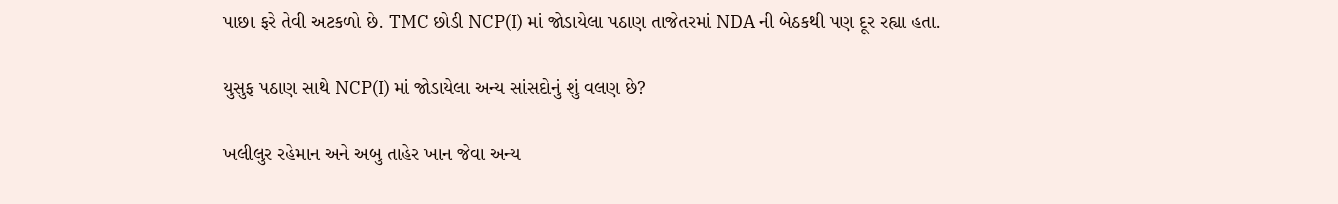પાછા ફરે તેવી અટકળો છે. TMC છોડી NCP(I) માં જોડાયેલા પઠાણ તાજેતરમાં NDA ની બેઠકથી પણ દૂર રહ્યા હતા.

યુસુફ પઠાણ સાથે NCP(I) માં જોડાયેલા અન્ય સાંસદોનું શું વલણ છે?

ખલીલુર રહેમાન અને અબુ તાહેર ખાન જેવા અન્ય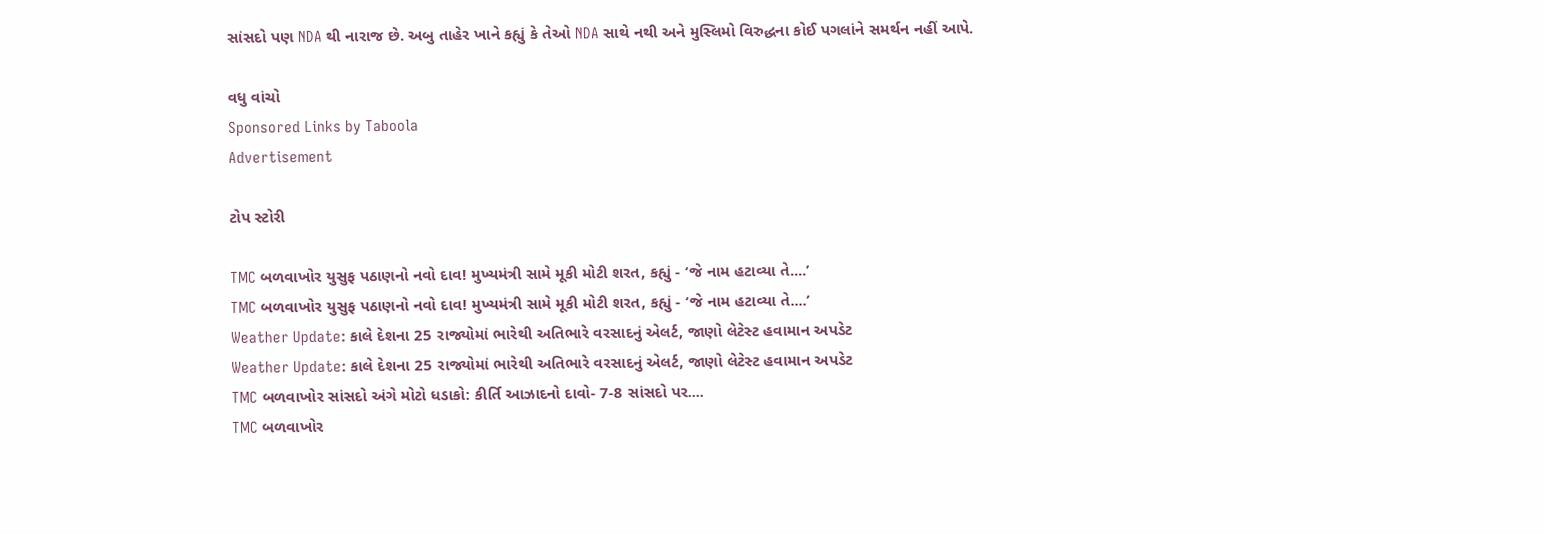સાંસદો પણ NDA થી નારાજ છે. અબુ તાહેર ખાને કહ્યું કે તેઓ NDA સાથે નથી અને મુસ્લિમો વિરુદ્ધના કોઈ પગલાંને સમર્થન નહીં આપે.

વધુ વાંચો
Sponsored Links by Taboola
Advertisement

ટોપ સ્ટોરી

TMC બળવાખોર યુસુફ પઠાણનો નવો દાવ! મુખ્યમંત્રી સામે મૂકી મોટી શરત, કહ્યું - ‘જે નામ હટાવ્યા તે....’
TMC બળવાખોર યુસુફ પઠાણનો નવો દાવ! મુખ્યમંત્રી સામે મૂકી મોટી શરત, કહ્યું - ‘જે નામ હટાવ્યા તે....’
Weather Update: કાલે દેશના 25 રાજ્યોમાં ભારેથી અતિભારે વરસાદનું એલર્ટ, જાણો લેટેસ્ટ હવામાન અપડેટ
Weather Update: કાલે દેશના 25 રાજ્યોમાં ભારેથી અતિભારે વરસાદનું એલર્ટ, જાણો લેટેસ્ટ હવામાન અપડેટ
TMC બળવાખોર સાંસદો અંગે મોટો ધડાકો: કીર્તિ આઝાદનો દાવો- 7-8 સાંસદો પર....
TMC બળવાખોર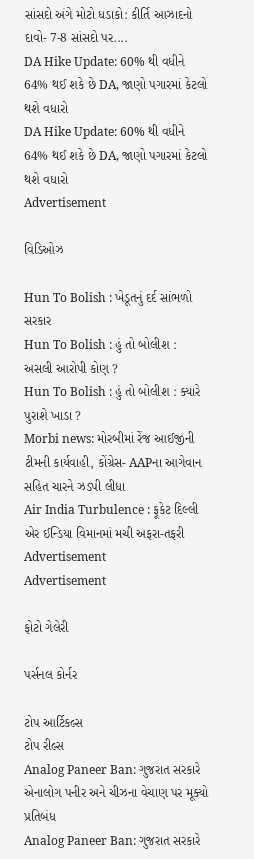સાંસદો અંગે મોટો ધડાકો: કીર્તિ આઝાદનો દાવો- 7-8 સાંસદો પર....
DA Hike Update: 60% થી વધીને 64% થઈ શકે છે DA, જાણો પગારમાં કેટલો થશે વધારો
DA Hike Update: 60% થી વધીને 64% થઈ શકે છે DA, જાણો પગારમાં કેટલો થશે વધારો
Advertisement

વિડિઓઝ

Hun To Bolish : ખેડૂતનું દર્દ સાંભળો સરકાર
Hun To Bolish : હું તો બોલીશ : અસલી આરોપી કોણ ?
Hun To Bolish : હું તો બોલીશ : ક્યારે પુરાશે ખાડા ?
Morbi news: મોરબીમાં રેંજ આઈજીની ટીમની કાર્યવાહી, કોંગ્રેસ- AAPના આગેવાન સહિત ચારને ઝડપી લીધા
Air India Turbulence : ફૂકેટ દિલ્લી એર ઈન્ડિયા વિમાનમાં મચી અફરા-તફરી
Advertisement
Advertisement

ફોટો ગેલેરી

પર્સનલ કોર્નર

ટોપ આર્ટિકલ્સ
ટોપ રીલ્સ
Analog Paneer Ban: ગુજરાત સરકારે એનાલોગ પનીર અને ચીઝના વેચાણ પર મૂક્યો પ્રતિબંધ
Analog Paneer Ban: ગુજરાત સરકારે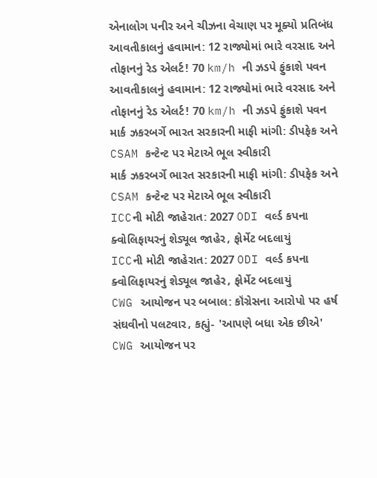એનાલોગ પનીર અને ચીઝના વેચાણ પર મૂક્યો પ્રતિબંધ
આવતીકાલનું હવામાન: 12 રાજ્યોમાં ભારે વરસાદ અને તોફાનનું રેડ એલર્ટ! 70 km/h ની ઝડપે ફુંકાશે પવન
આવતીકાલનું હવામાન: 12 રાજ્યોમાં ભારે વરસાદ અને તોફાનનું રેડ એલર્ટ! 70 km/h ની ઝડપે ફુંકાશે પવન
માર્ક ઝકરબર્ગે ભારત સરકારની માફી માંગી: ડીપફેક અને CSAM કન્ટેન્ટ પર મેટાએ ભૂલ સ્વીકારી
માર્ક ઝકરબર્ગે ભારત સરકારની માફી માંગી: ડીપફેક અને CSAM કન્ટેન્ટ પર મેટાએ ભૂલ સ્વીકારી
ICCની મોટી જાહેરાત: 2027 ODI વર્લ્ડ કપના ક્વોલિફાયરનું શેડ્યૂલ જાહેર, ફોર્મેટ બદલાયું
ICCની મોટી જાહેરાત: 2027 ODI વર્લ્ડ કપના ક્વોલિફાયરનું શેડ્યૂલ જાહેર, ફોર્મેટ બદલાયું
CWG આયોજન પર બબાલ: કૉંગ્રેસના આરોપો પર હર્ષ સંઘવીનો પલટવાર, કહ્યું- 'આપણે બધા એક છીએ'
CWG આયોજન પર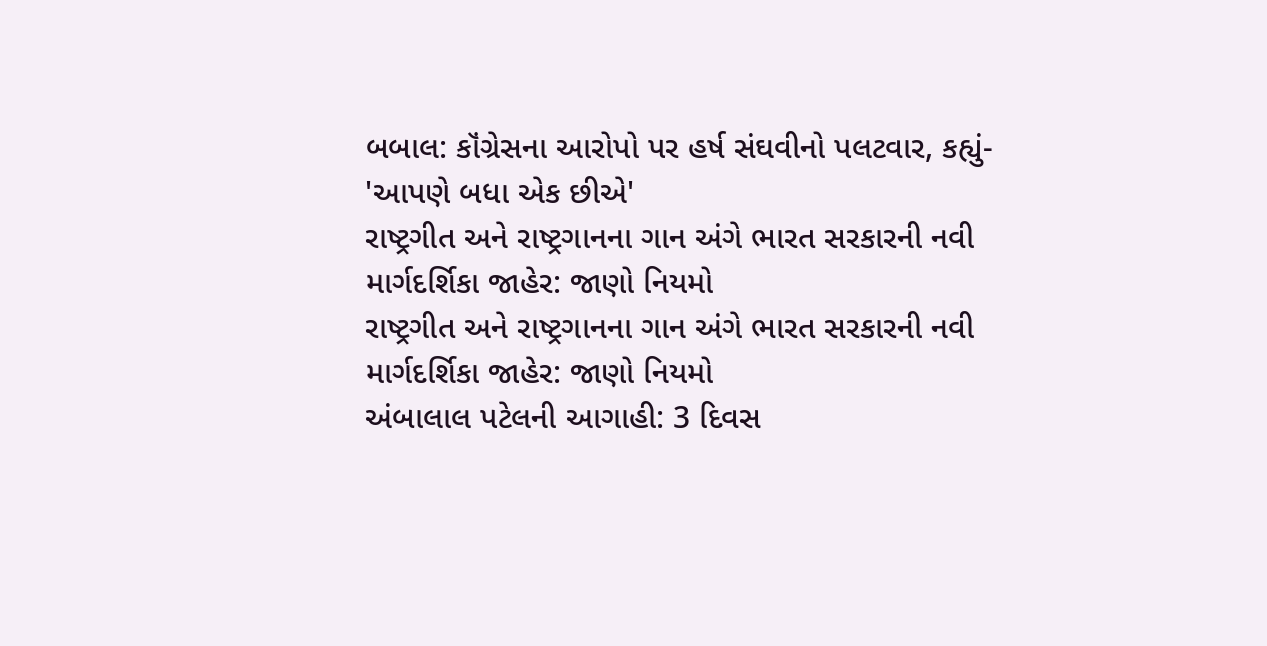બબાલ: કૉંગ્રેસના આરોપો પર હર્ષ સંઘવીનો પલટવાર, કહ્યું- 'આપણે બધા એક છીએ'
રાષ્ટ્રગીત અને રાષ્ટ્રગાનના ગાન અંગે ભારત સરકારની નવી માર્ગદર્શિકા જાહેર: જાણો નિયમો
રાષ્ટ્રગીત અને રાષ્ટ્રગાનના ગાન અંગે ભારત સરકારની નવી માર્ગદર્શિકા જાહેર: જાણો નિયમો
અંબાલાલ પટેલની આગાહી: 3 દિવસ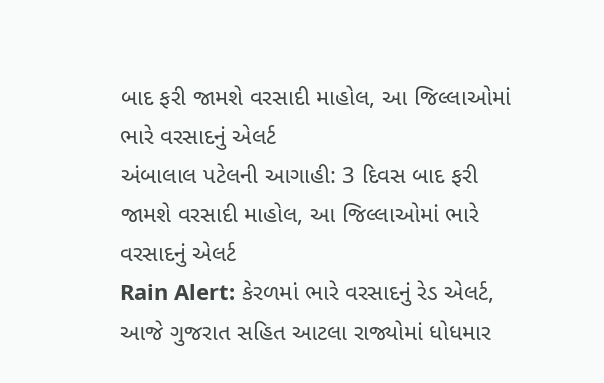બાદ ફરી જામશે વરસાદી માહોલ, આ જિલ્લાઓમાં ભારે વરસાદનું એલર્ટ
અંબાલાલ પટેલની આગાહી: 3 દિવસ બાદ ફરી જામશે વરસાદી માહોલ, આ જિલ્લાઓમાં ભારે વરસાદનું એલર્ટ
Rain Alert: કેરળમાં ભારે વરસાદનું રેડ એલર્ટ, આજે ગુજરાત સહિત આટલા રાજ્યોમાં ધોધમાર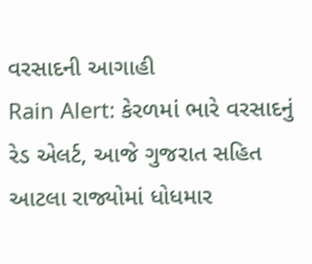વરસાદની આગાહી
Rain Alert: કેરળમાં ભારે વરસાદનું રેડ એલર્ટ, આજે ગુજરાત સહિત આટલા રાજ્યોમાં ધોધમાર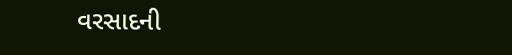વરસાદની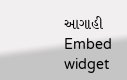આગાહી
Embed widget